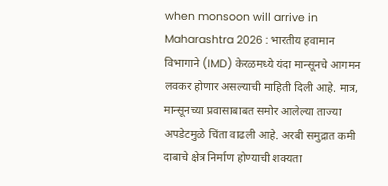when monsoon will arrive in Maharashtra 2026 : भारतीय हवामान विभागाने (IMD) केरळमध्ये यंदा मान्सूनचे आगमन लवकर होणार असल्याची माहिती दिली आहे. मात्र, मान्सूनच्या प्रवासाबाबत समोर आलेल्या ताज्या अपडेटमुळे चिंता वाढली आहे. अरबी समुद्रात कमी दाबाचे क्षेत्र निर्माण होण्याची शक्यता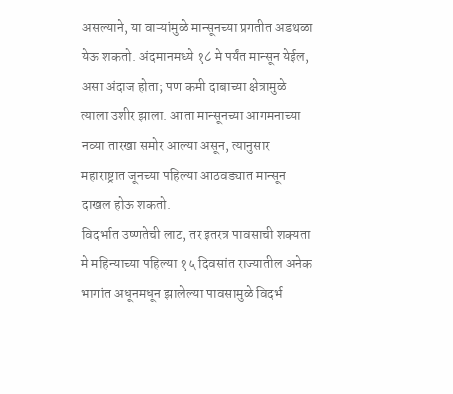असल्याने, या वाऱ्यांमुळे मान्सूनच्या प्रगतीत अडथळा येऊ शकतो. अंदमानमध्ये १८ मे पर्यंत मान्सून येईल, असा अंदाज होता; पण कमी दाबाच्या क्षेत्रामुळे त्याला उशीर झाला. आता मान्सूनच्या आगमनाच्या नव्या तारखा समोर आल्या असून, त्यानुसार महाराष्ट्रात जूनच्या पहिल्या आठवड्यात मान्सून दाखल होऊ शकतो.
विदर्भात उष्णतेची लाट, तर इतरत्र पावसाची शक्यता
मे महिन्याच्या पहिल्या १५ दिवसांत राज्यातील अनेक भागांत अधूनमधून झालेल्या पावसामुळे विदर्भ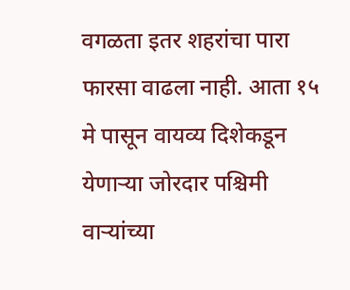वगळता इतर शहरांचा पारा फारसा वाढला नाही. आता १५ मे पासून वायव्य दिशेकडून येणाऱ्या जोरदार पश्चिमी वाऱ्यांच्या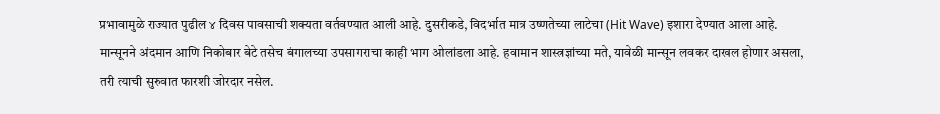प्रभावामुळे राज्यात पुढील ४ दिवस पावसाची शक्यता वर्तवण्यात आली आहे. दुसरीकडे, विदर्भात मात्र उष्णतेच्या लाटेचा (Hit Wave) इशारा देण्यात आला आहे. मान्सूनने अंदमान आणि निकोबार बेटे तसेच बंगालच्या उपसागराचा काही भाग ओलांडला आहे. हवामान शास्त्रज्ञांच्या मते, यावेळी मान्सून लवकर दाखल होणार असला, तरी त्याची सुरुवात फारशी जोरदार नसेल.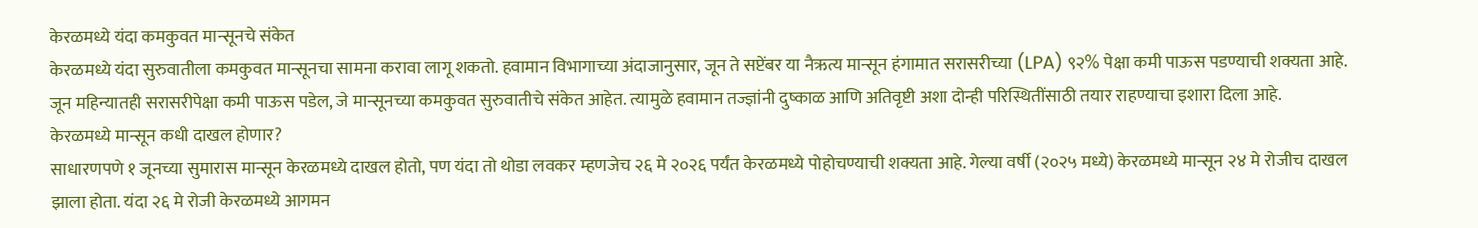केरळमध्ये यंदा कमकुवत मान्सूनचे संकेत
केरळमध्ये यंदा सुरुवातीला कमकुवत मान्सूनचा सामना करावा लागू शकतो. हवामान विभागाच्या अंदाजानुसार, जून ते सप्टेंबर या नैऋत्य मान्सून हंगामात सरासरीच्या (LPA) ९२% पेक्षा कमी पाऊस पडण्याची शक्यता आहे. जून महिन्यातही सरासरीपेक्षा कमी पाऊस पडेल, जे मान्सूनच्या कमकुवत सुरुवातीचे संकेत आहेत. त्यामुळे हवामान तज्ज्ञांनी दुष्काळ आणि अतिवृष्टी अशा दोन्ही परिस्थितींसाठी तयार राहण्याचा इशारा दिला आहे.
केरळमध्ये मान्सून कधी दाखल होणार?
साधारणपणे १ जूनच्या सुमारास मान्सून केरळमध्ये दाखल होतो, पण यंदा तो थोडा लवकर म्हणजेच २६ मे २०२६ पर्यंत केरळमध्ये पोहोचण्याची शक्यता आहे. गेल्या वर्षी (२०२५ मध्ये) केरळमध्ये मान्सून २४ मे रोजीच दाखल झाला होता. यंदा २६ मे रोजी केरळमध्ये आगमन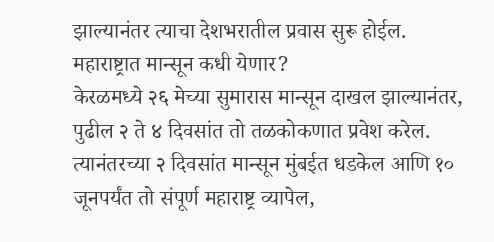झाल्यानंतर त्याचा देशभरातील प्रवास सुरू होईल.
महाराष्ट्रात मान्सून कधी येणार?
केरळमध्ये २६ मेच्या सुमारास मान्सून दाखल झाल्यानंतर, पुढील २ ते ४ दिवसांत तो तळकोकणात प्रवेश करेल. त्यानंतरच्या २ दिवसांत मान्सून मुंबईत धडकेल आणि १० जूनपर्यंत तो संपूर्ण महाराष्ट्र व्यापेल,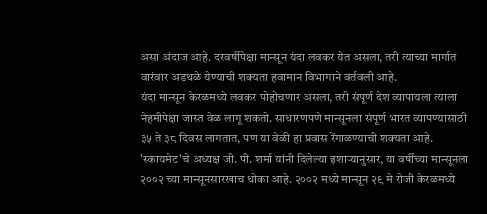असा अंदाज आहे. दरवर्षीपेक्षा मान्सून यंदा लवकर येत असला, तरी त्याच्या मार्गात वारंवार अडथळे येण्याची शक्यता हवामान विभागाने वर्तवली आहे.
यंदा मान्सून केरळमध्ये लवकर पोहोचणार असला, तरी संपूर्ण देश व्यापायला त्याला नेहमीपेक्षा जास्त वेळ लागू शकतो. साधारणपणे मान्सूनला संपूर्ण भारत व्यापण्यासाठी ३५ ते ३८ दिवस लागतात, पण या वेळी हा प्रवास रेंगाळण्याची शक्यता आहे. 'स्कायमेट'चे अध्यक्ष जी. पी. शर्मा यांनी दिलेल्या इशाऱ्यानुसार, या वर्षीच्या मान्सूनला २००२ च्या मान्सूनसारखाच धोका आहे. २००२ मध्ये मान्सून २९ मे रोजी केरळमध्ये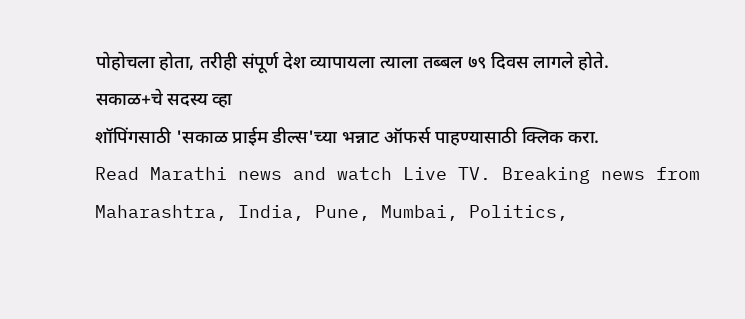पोहोचला होता, तरीही संपूर्ण देश व्यापायला त्याला तब्बल ७९ दिवस लागले होते.
सकाळ+चे सदस्य व्हा
शॉपिंगसाठी 'सकाळ प्राईम डील्स'च्या भन्नाट ऑफर्स पाहण्यासाठी क्लिक करा.
Read Marathi news and watch Live TV. Breaking news from Maharashtra, India, Pune, Mumbai, Politics,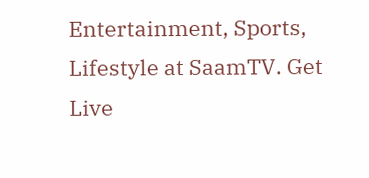Entertainment, Sports, Lifestyle at SaamTV. Get Live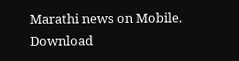Marathi news on Mobile. Download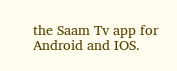the Saam Tv app for Android and IOS.